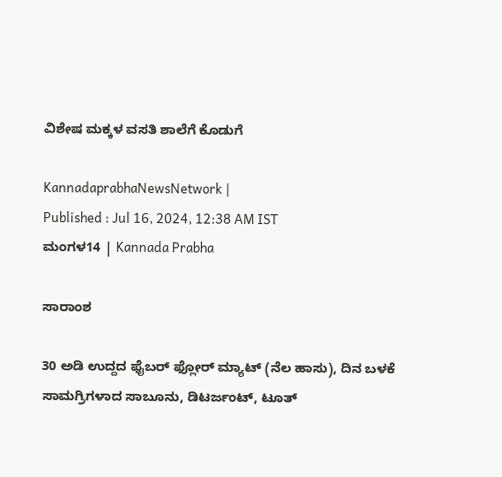ವಿಶೇಷ ಮಕ್ಕಳ ವಸತಿ ಶಾಲೆಗೆ ಕೊಡುಗೆ

KannadaprabhaNewsNetwork |
Published : Jul 16, 2024, 12:38 AM IST
ಮಂಗಳ14 | Kannada Prabha

ಸಾರಾಂಶ

30 ಅಡಿ ಉದ್ದದ ಫೈಬರ್ ಫ್ಲೋರ್ ಮ್ಯಾಟ್ (ನೆಲ ಹಾಸು), ದಿನ ಬಳಕೆ ಸಾಮಗ್ರಿಗಳಾದ ಸಾಬೂನು, ಡಿಟರ್ಜಂಟ್, ಟೂತ್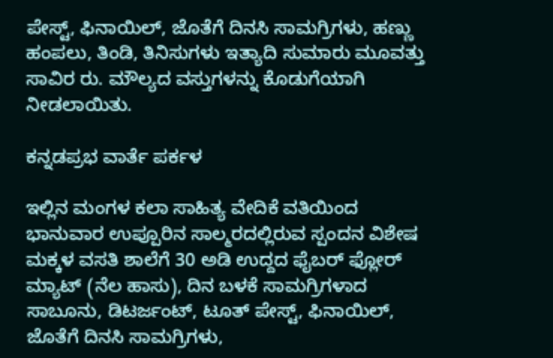ಪೇಸ್ಟ್, ಫಿನಾಯಿಲ್, ಜೊತೆಗೆ ದಿನಸಿ ಸಾಮಗ್ರಿಗಳು, ಹಣ್ಣು ಹಂಪಲು, ತಿಂಡಿ, ತಿನಿಸುಗಳು ಇತ್ಯಾದಿ ಸುಮಾರು ಮೂವತ್ತು ಸಾವಿರ ರು. ಮೌಲ್ಯದ ವಸ್ತುಗಳನ್ನು ಕೊಡುಗೆಯಾಗಿ ನೀಡಲಾಯಿತು.

ಕನ್ನಡಪ್ರಭ ವಾರ್ತೆ ಪರ್ಕಳ

ಇಲ್ಲಿನ ಮಂಗಳ ಕಲಾ ಸಾಹಿತ್ಯ ವೇದಿಕೆ ವತಿಯಿಂದ ಭಾನುವಾರ ಉಪ್ಪೂರಿನ ಸಾಲ್ಮರದಲ್ಲಿರುವ ಸ್ಪಂದನ ವಿಶೇಷ ಮಕ್ಕಳ ವಸತಿ ಶಾಲೆಗೆ 30 ಅಡಿ ಉದ್ದದ ಫೈಬರ್ ಫ್ಲೋರ್ ಮ್ಯಾಟ್ (ನೆಲ ಹಾಸು), ದಿನ ಬಳಕೆ ಸಾಮಗ್ರಿಗಳಾದ ಸಾಬೂನು, ಡಿಟರ್ಜಂಟ್, ಟೂತ್ ಪೇಸ್ಟ್, ಫಿನಾಯಿಲ್, ಜೊತೆಗೆ ದಿನಸಿ ಸಾಮಗ್ರಿಗಳು,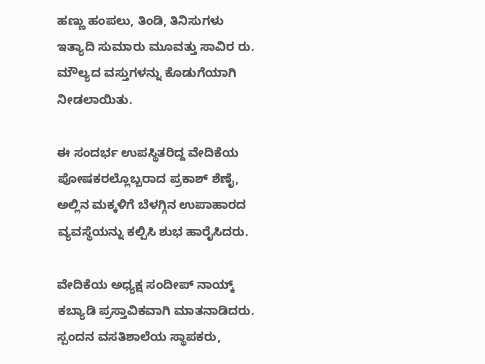ಹಣ್ಣು ಹಂಪಲು, ತಿಂಡಿ, ತಿನಿಸುಗಳು ಇತ್ಯಾದಿ ಸುಮಾರು ಮೂವತ್ತು ಸಾವಿರ ರು. ಮೌಲ್ಯದ ವಸ್ತುಗಳನ್ನು ಕೊಡುಗೆಯಾಗಿ ನೀಡಲಾಯಿತು.

ಈ ಸಂದರ್ಭ ಉಪಸ್ಥಿತರಿದ್ದ ವೇದಿಕೆಯ ಪೋಷಕರಲ್ಲೊಬ್ಬರಾದ ಪ್ರಕಾಶ್ ಶೆಣೈ, ಅಲ್ಲಿನ ಮಕ್ಕಳಿಗೆ ಬೆಳಗ್ಗಿನ ಉಪಾಹಾರದ ವ್ಯವಸ್ಥೆಯನ್ನು ಕಲ್ಪಿಸಿ ಶುಭ ಹಾರೈಸಿದರು.

ವೇದಿಕೆಯ ಅಧ್ಯಕ್ಷ ಸಂದೀಪ್ ನಾಯ್ಕ್ ಕಬ್ಯಾಡಿ ಪ್ರಸ್ತಾವಿಕವಾಗಿ ಮಾತನಾಡಿದರು. ಸ್ಪಂದನ ವಸತಿಶಾಲೆಯ ಸ್ಥಾಪಕರು,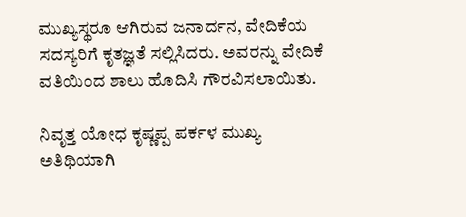ಮುಖ್ಯಸ್ಥರೂ ಆಗಿರುವ ಜನಾರ್ದನ, ವೇದಿಕೆಯ ಸದಸ್ಯರಿಗೆ ಕೃತಜ್ಞತೆ ಸಲ್ಲಿಸಿದರು. ಅವರನ್ನು ವೇದಿಕೆ ವತಿಯಿಂದ ಶಾಲು ಹೊದಿಸಿ ಗೌರವಿಸಲಾಯಿತು.

ನಿವೃತ್ತ ಯೋಧ ಕೃಷ್ಣಪ್ಪ ಪರ್ಕಳ ಮುಖ್ಯ ಅತಿಥಿಯಾಗಿ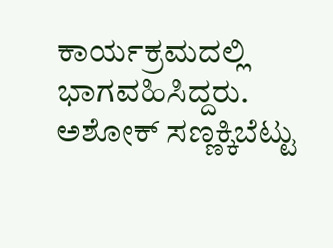ಕಾರ್ಯಕ್ರಮದಲ್ಲಿ ಭಾಗವಹಿಸಿದ್ದರು. ಅಶೋಕ್ ಸಣ್ಣಕ್ಕಿಬೆಟ್ಟು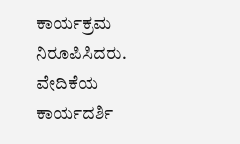ಕಾರ್ಯಕ್ರಮ ನಿರೂಪಿಸಿದರು. ವೇದಿಕೆಯ ಕಾರ್ಯದರ್ಶಿ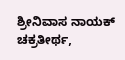ಶ್ರೀನಿವಾಸ ನಾಯಕ್ ಚಕ್ರತೀರ್ಥ,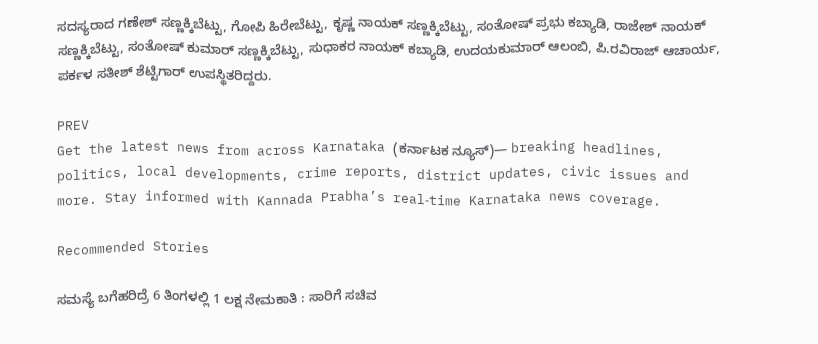ಸದಸ್ಯರಾದ ಗಣೇಶ್ ಸಣ್ಣಕ್ಕಿಬೆಟ್ಟು, ಗೋಪಿ ಹಿರೇಬೆಟ್ಟು, ಕೃಷ್ಣ ನಾಯಕ್ ಸಣ್ಣಕ್ಕಿಬೆಟ್ಟು, ಸಂತೋಷ್ ಪ್ರಭು ಕಬ್ಯಾಡಿ, ರಾಜೇಶ್ ನಾಯಕ್ ಸಣ್ಣಕ್ಕಿಬೆಟ್ಟು, ಸಂತೋಷ್ ಕುಮಾರ್ ಸಣ್ಣಕ್ಕಿಬೆಟ್ಟು, ಸುಧಾಕರ ನಾಯಕ್ ಕಬ್ಯಾಡಿ, ಉದಯಕುಮಾರ್ ಆಲಂಬಿ, ಪಿ.ರವಿರಾಜ್ ಆಚಾರ್ಯ, ಪರ್ಕಳ ಸತೀಶ್ ಶೆಟ್ಟಿಗಾರ್ ಉಪಸ್ಥಿತರಿದ್ದರು.

PREV
Get the latest news from across Karnataka (ಕರ್ನಾಟಕ ನ್ಯೂಸ್)— breaking headlines, politics, local developments, crime reports, district updates, civic issues and more. Stay informed with Kannada Prabha’s real‑time Karnataka news coverage.

Recommended Stories

ಸಮಸ್ಯೆ ಬಗೆಹರಿದ್ರೆ 6 ತಿಂಗಳಲ್ಲಿ 1 ಲಕ್ಷ ನೇಮಕಾತಿ : ಸಾರಿಗೆ ಸಚಿವ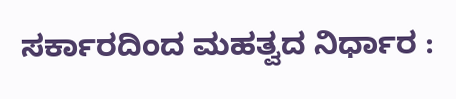ಸರ್ಕಾರದಿಂದ ಮಹತ್ವದ ನಿರ್ಧಾರ :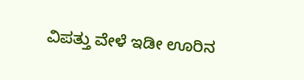ವಿಪತ್ತು ವೇಳೆ ಇಡೀ ಊರಿನ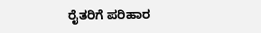ರೈತರಿಗೆ ಪರಿಹಾರ